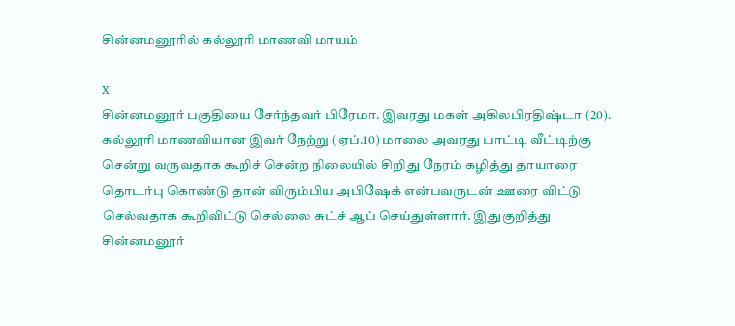சின்னமனூரில் கல்லூரி மாணவி மாயம்

X
சின்னமனூர் பகுதியை சேர்ந்தவர் பிரேமா. இவரது மகள் அகிலபிரதிஷ்டா (20). கல்லூரி மாணவியான இவர் நேற்று (ஏப்.10) மாலை அவரது பாட்டி வீட்டிற்கு சென்று வருவதாக கூறிச் சென்ற நிலையில் சிறிது நேரம் கழித்து தாயாரை தொடர்பு கொண்டு தான் விரும்பிய அபிஷேக் என்பவருடன் ஊரை விட்டு செல்வதாக கூறிவிட்டு செல்லை சுட்ச் ஆப் செய்துள்ளார். இதுகுறித்து சின்னமனூர்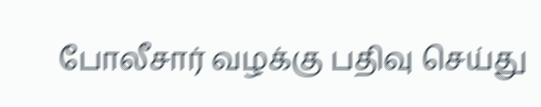போலீசார் வழக்கு பதிவு செய்து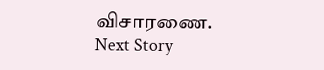விசாரணை.
Next Story